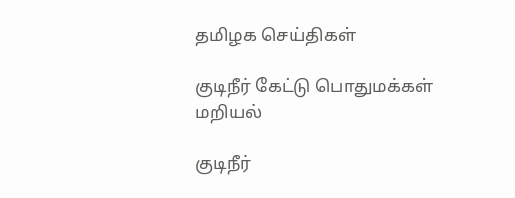தமிழக செய்திகள்

குடிநீர் கேட்டு பொதுமக்கள் மறியல்

குடிநீர்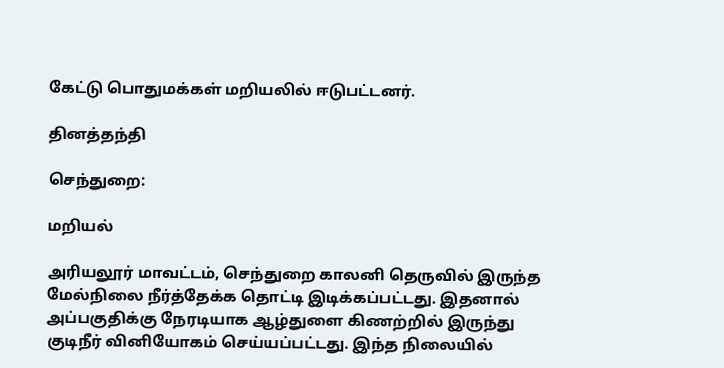கேட்டு பொதுமக்கள் மறியலில் ஈடுபட்டனர்.

தினத்தந்தி

செந்துறை:

மறியல்

அரியலூர் மாவட்டம், செந்துறை காலனி தெருவில் இருந்த மேல்நிலை நீர்த்தேக்க தொட்டி இடிக்கப்பட்டது. இதனால் அப்பகுதிக்கு நேரடியாக ஆழ்துளை கிணற்றில் இருந்து குடிநீர் வினியோகம் செய்யப்பட்டது. இந்த நிலையில்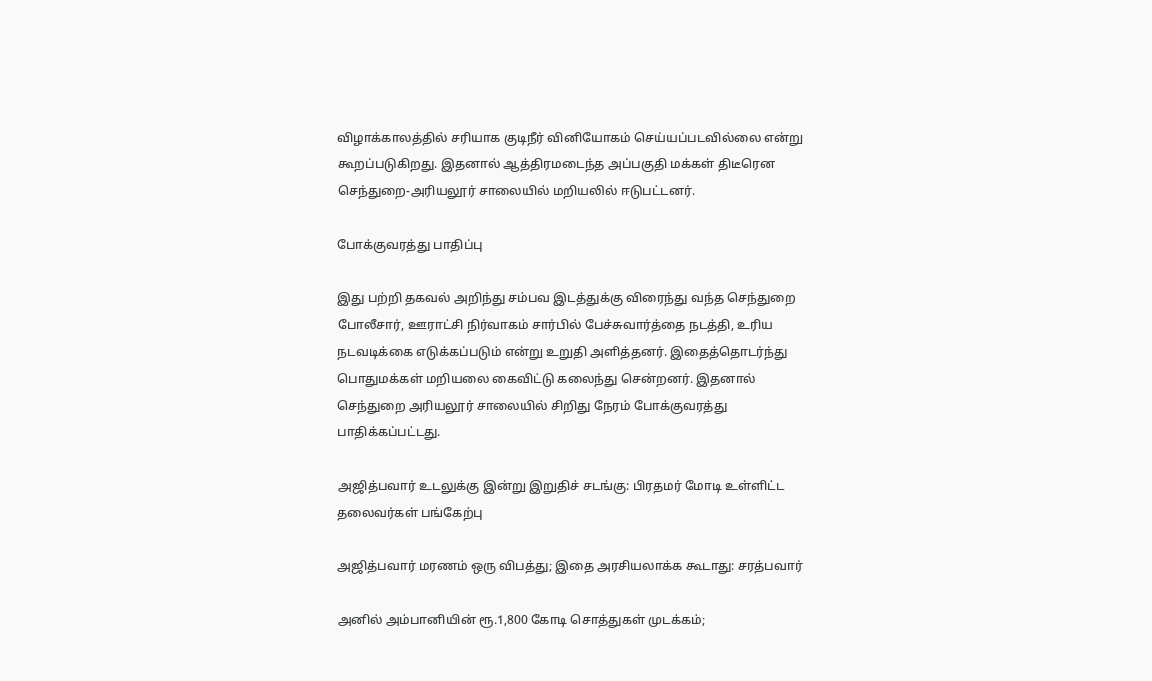விழாக்காலத்தில் சரியாக குடிநீர் வினியோகம் செய்யப்படவில்லை என்று கூறப்படுகிறது. இதனால் ஆத்திரமடைந்த அப்பகுதி மக்கள் திடீரென செந்துறை-அரியலூர் சாலையில் மறியலில் ஈடுபட்டனர்.

போக்குவரத்து பாதிப்பு

இது பற்றி தகவல் அறிந்து சம்பவ இடத்துக்கு விரைந்து வந்த செந்துறை போலீசார், ஊராட்சி நிர்வாகம் சார்பில் பேச்சுவார்த்தை நடத்தி, உரிய நடவடிக்கை எடுக்கப்படும் என்று உறுதி அளித்தனர். இதைத்தொடர்ந்து பொதுமக்கள் மறியலை கைவிட்டு கலைந்து சென்றனர். இதனால் செந்துறை அரியலூர் சாலையில் சிறிது நேரம் போக்குவரத்து பாதிக்கப்பட்டது.

அஜித்பவார் உடலுக்கு இன்று இறுதிச் சடங்கு: பிரதமர் மோடி உள்ளிட்ட தலைவர்கள் பங்கேற்பு

அஜித்பவார் மரணம் ஒரு விபத்து; இதை அரசியலாக்க கூடாது: சரத்பவார்

அனில் அம்பானியின் ரூ.1,800 கோடி சொத்துகள் முடக்கம்;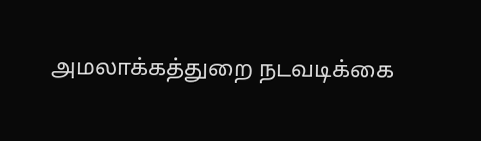அமலாக்கத்துறை நடவடிக்கை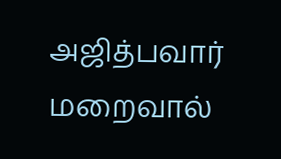அஜித்பவார் மறைவால்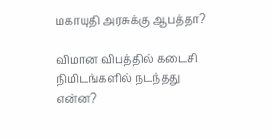மகாயுதி அரசுக்கு ஆபத்தா?

விமான விபத்தில் கடைசி நிமிடங்களில் நடந்தது என்ன?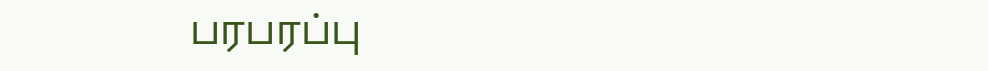பரபரப்பு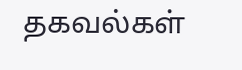தகவல்கள்